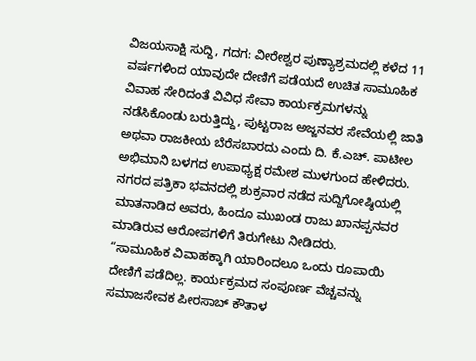ವಿಜಯಸಾಕ್ಷಿ ಸುದ್ದಿ, ಗದಗ: ವೀರೇಶ್ವರ ಪುಣ್ಯಾಶ್ರಮದಲ್ಲಿ ಕಳೆದ 11 ವರ್ಷಗಳಿಂದ ಯಾವುದೇ ದೇಣಿಗೆ ಪಡೆಯದೆ ಉಚಿತ ಸಾಮೂಹಿಕ ವಿವಾಹ ಸೇರಿದಂತೆ ವಿವಿಧ ಸೇವಾ ಕಾರ್ಯಕ್ರಮಗಳನ್ನು ನಡೆಸಿಕೊಂಡು ಬರುತ್ತಿದ್ದು, ಪುಟ್ಟರಾಜ ಅಜ್ಜನವರ ಸೇವೆಯಲ್ಲಿ ಜಾತಿ ಅಥವಾ ರಾಜಕೀಯ ಬೆರೆಸಬಾರದು ಎಂದು ದಿ. ಕೆ.ಎಚ್. ಪಾಟೀಲ ಅಭಿಮಾನಿ ಬಳಗದ ಉಪಾಧ್ಯಕ್ಷ ರಮೇಶ ಮುಳಗುಂದ ಹೇಳಿದರು.
ನಗರದ ಪತ್ರಿಕಾ ಭವನದಲ್ಲಿ ಶುಕ್ರವಾರ ನಡೆದ ಸುದ್ದಿಗೋಷ್ಠಿಯಲ್ಲಿ ಮಾತನಾಡಿದ ಅವರು, ಹಿಂದೂ ಮುಖಂಡ ರಾಜು ಖಾನಪ್ಪನವರ ಮಾಡಿರುವ ಆರೋಪಗಳಿಗೆ ತಿರುಗೇಟು ನೀಡಿದರು.
“ಸಾಮೂಹಿಕ ವಿವಾಹಕ್ಕಾಗಿ ಯಾರಿಂದಲೂ ಒಂದು ರೂಪಾಯಿ ದೇಣಿಗೆ ಪಡೆದಿಲ್ಲ. ಕಾರ್ಯಕ್ರಮದ ಸಂಪೂರ್ಣ ವೆಚ್ಚವನ್ನು ಸಮಾಜಸೇವಕ ಪೀರಸಾಬ್ ಕೌತಾಳ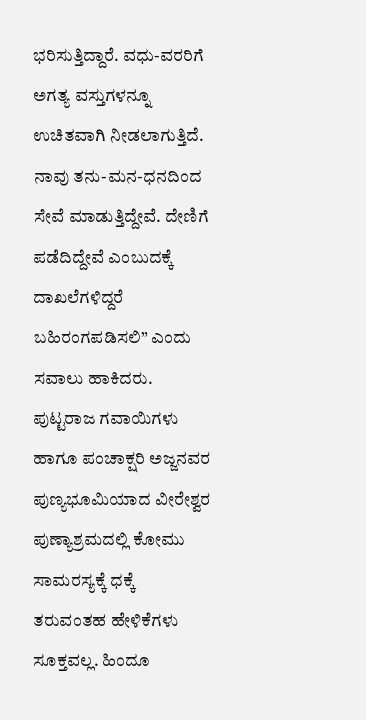ಭರಿಸುತ್ತಿದ್ದಾರೆ. ವಧು-ವರರಿಗೆ ಅಗತ್ಯ ವಸ್ತುಗಳನ್ನೂ ಉಚಿತವಾಗಿ ನೀಡಲಾಗುತ್ತಿದೆ. ನಾವು ತನು-ಮನ-ಧನದಿಂದ ಸೇವೆ ಮಾಡುತ್ತಿದ್ದೇವೆ. ದೇಣಿಗೆ ಪಡೆದಿದ್ದೇವೆ ಎಂಬುದಕ್ಕೆ ದಾಖಲೆಗಳಿದ್ದರೆ ಬಹಿರಂಗಪಡಿಸಲಿ” ಎಂದು ಸವಾಲು ಹಾಕಿದರು.
ಪುಟ್ಟರಾಜ ಗವಾಯಿಗಳು ಹಾಗೂ ಪಂಚಾಕ್ಷರಿ ಅಜ್ಜನವರ ಪುಣ್ಯಭೂಮಿಯಾದ ವೀರೇಶ್ವರ ಪುಣ್ಯಾಶ್ರಮದಲ್ಲಿ ಕೋಮು ಸಾಮರಸ್ಯಕ್ಕೆ ಧಕ್ಕೆ ತರುವಂತಹ ಹೇಳಿಕೆಗಳು ಸೂಕ್ತವಲ್ಲ. ಹಿಂದೂ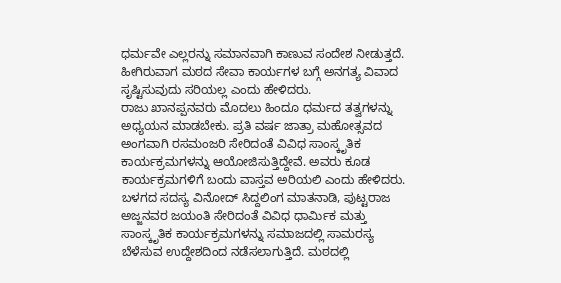ಧರ್ಮವೇ ಎಲ್ಲರನ್ನು ಸಮಾನವಾಗಿ ಕಾಣುವ ಸಂದೇಶ ನೀಡುತ್ತದೆ. ಹೀಗಿರುವಾಗ ಮಠದ ಸೇವಾ ಕಾರ್ಯಗಳ ಬಗ್ಗೆ ಅನಗತ್ಯ ವಿವಾದ ಸೃಷ್ಟಿಸುವುದು ಸರಿಯಲ್ಲ ಎಂದು ಹೇಳಿದರು.
ರಾಜು ಖಾನಪ್ಪನವರು ಮೊದಲು ಹಿಂದೂ ಧರ್ಮದ ತತ್ವಗಳನ್ನು ಅಧ್ಯಯನ ಮಾಡಬೇಕು. ಪ್ರತಿ ವರ್ಷ ಜಾತ್ರಾ ಮಹೋತ್ಸವದ ಅಂಗವಾಗಿ ರಸಮಂಜರಿ ಸೇರಿದಂತೆ ವಿವಿಧ ಸಾಂಸ್ಕೃತಿಕ ಕಾರ್ಯಕ್ರಮಗಳನ್ನು ಆಯೋಜಿಸುತ್ತಿದ್ದೇವೆ. ಅವರು ಕೂಡ ಕಾರ್ಯಕ್ರಮಗಳಿಗೆ ಬಂದು ವಾಸ್ತವ ಅರಿಯಲಿ ಎಂದು ಹೇಳಿದರು.
ಬಳಗದ ಸದಸ್ಯ ವಿನೋದ್ ಸಿದ್ದಲಿಂಗ ಮಾತನಾಡಿ, ಪುಟ್ಟರಾಜ ಅಜ್ಜನವರ ಜಯಂತಿ ಸೇರಿದಂತೆ ವಿವಿಧ ಧಾರ್ಮಿಕ ಮತ್ತು ಸಾಂಸ್ಕೃತಿಕ ಕಾರ್ಯಕ್ರಮಗಳನ್ನು ಸಮಾಜದಲ್ಲಿ ಸಾಮರಸ್ಯ ಬೆಳೆಸುವ ಉದ್ದೇಶದಿಂದ ನಡೆಸಲಾಗುತ್ತಿದೆ. ಮಠದಲ್ಲಿ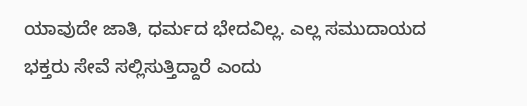ಯಾವುದೇ ಜಾತಿ, ಧರ್ಮದ ಭೇದವಿಲ್ಲ. ಎಲ್ಲ ಸಮುದಾಯದ ಭಕ್ತರು ಸೇವೆ ಸಲ್ಲಿಸುತ್ತಿದ್ದಾರೆ ಎಂದು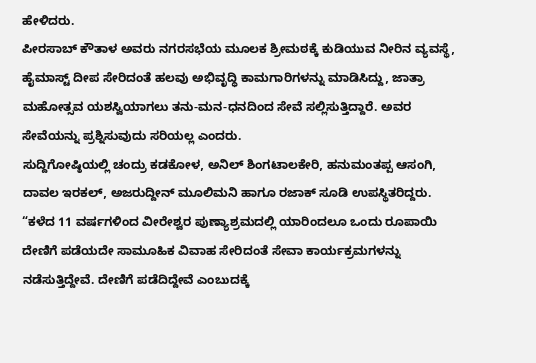ಹೇಳಿದರು.
ಪೀರಸಾಬ್ ಕೌತಾಳ ಅವರು ನಗರಸಭೆಯ ಮೂಲಕ ಶ್ರೀಮಠಕ್ಕೆ ಕುಡಿಯುವ ನೀರಿನ ವ್ಯವಸ್ಥೆ, ಹೈಮಾಸ್ಟ್ ದೀಪ ಸೇರಿದಂತೆ ಹಲವು ಅಭಿವೃದ್ಧಿ ಕಾಮಗಾರಿಗಳನ್ನು ಮಾಡಿಸಿದ್ದು, ಜಾತ್ರಾ ಮಹೋತ್ಸವ ಯಶಸ್ವಿಯಾಗಲು ತನು-ಮನ-ಧನದಿಂದ ಸೇವೆ ಸಲ್ಲಿಸುತ್ತಿದ್ದಾರೆ. ಅವರ ಸೇವೆಯನ್ನು ಪ್ರಶ್ನಿಸುವುದು ಸರಿಯಲ್ಲ ಎಂದರು.
ಸುದ್ದಿಗೋಷ್ಠಿಯಲ್ಲಿ ಚಂದ್ರು ಕಡಕೋಳ, ಅನಿಲ್ ಶಿಂಗಟಾಲಕೇರಿ, ಹನುಮಂತಪ್ಪ ಆಸಂಗಿ, ದಾವಲ ಇರಕಲ್, ಅಜರುದ್ದೀನ್ ಮೂಲಿಮನಿ ಹಾಗೂ ರಜಾಕ್ ಸೂಡಿ ಉಪಸ್ಥಿತರಿದ್ದರು.
“ಕಳೆದ 11 ವರ್ಷಗಳಿಂದ ವೀರೇಶ್ವರ ಪುಣ್ಯಾಶ್ರಮದಲ್ಲಿ ಯಾರಿಂದಲೂ ಒಂದು ರೂಪಾಯಿ ದೇಣಿಗೆ ಪಡೆಯದೇ ಸಾಮೂಹಿಕ ವಿವಾಹ ಸೇರಿದಂತೆ ಸೇವಾ ಕಾರ್ಯಕ್ರಮಗಳನ್ನು ನಡೆಸುತ್ತಿದ್ದೇವೆ. ದೇಣಿಗೆ ಪಡೆದಿದ್ದೇವೆ ಎಂಬುದಕ್ಕೆ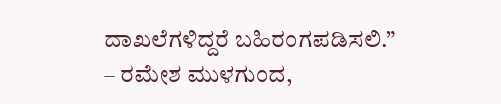ದಾಖಲೆಗಳಿದ್ದರೆ ಬಹಿರಂಗಪಡಿಸಲಿ.”
– ರಮೇಶ ಮುಳಗುಂದ,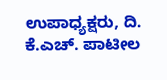ಉಪಾಧ್ಯಕ್ಷರು, ದಿ. ಕೆ.ಎಚ್. ಪಾಟೀಲ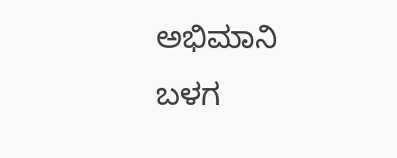ಅಭಿಮಾನಿ ಬಳಗ